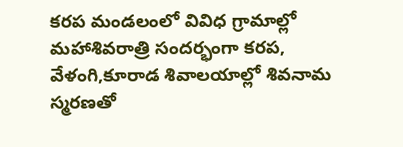కరప మండలంలో వివిధ గ్రామాల్లో మహాశివరాత్రి సందర్భంగా కరప, వేళంగి,కూరాడ శివాలయాల్లో శివనామ స్మరణతో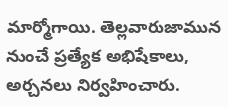మార్మోగాయి. తెల్లవారుజామున నుంచే ప్రత్యేక అభిషేకాలు, అర్చనలు నిర్వహించారు.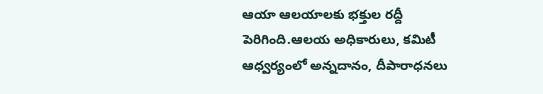ఆయా ఆలయాలకు భక్తుల రద్దీ పెరిగింది.ఆలయ అధికారులు, కమిటీ ఆధ్వర్యంలో అన్నదానం, దీపారాధనలు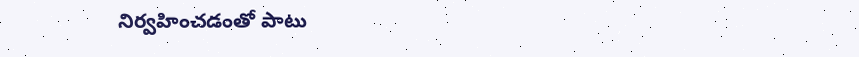నిర్వహించడంతో పాటు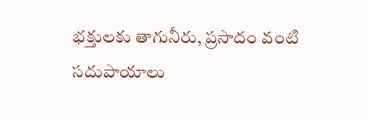భక్తులకు తాగునీరు, ప్రసాదం వంటి సదుపాయాలు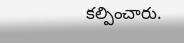కల్పించారు.